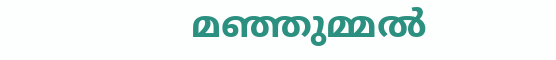മഞ്ഞുമ്മൽ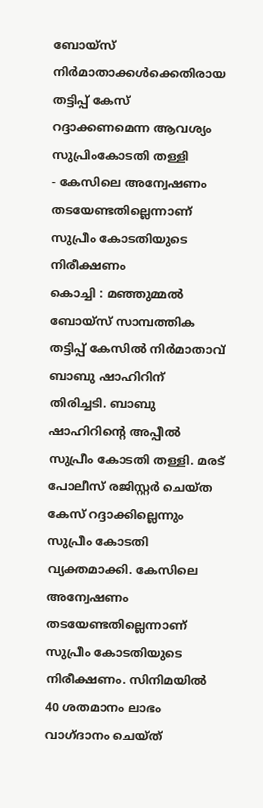ബോയ്സ് നിർമാതാക്കൾക്കെതിരായ തട്ടിപ്പ് കേസ് റദ്ദാക്കണമെന്ന ആവശ്യം സുപ്രിംകോടതി തള്ളി
- കേസിലെ അന്വേഷണം തടയേണ്ടതില്ലെന്നാണ് സുപ്രീം കോടതിയുടെ നിരീക്ഷണം
കൊച്ചി : മഞ്ഞുമ്മൽ ബോയ്സ് സാമ്പത്തിക തട്ടിപ്പ് കേസിൽ നിർമാതാവ് ബാബു ഷാഹിറിന് തിരിച്ചടി. ബാബു ഷാഹിറിന്റെ അപ്പീൽ സുപ്രീം കോടതി തള്ളി. മരട് പോലീസ് രജിസ്റ്റർ ചെയ്ത കേസ് റദ്ദാക്കില്ലെന്നും സുപ്രീം കോടതി വ്യക്തമാക്കി. കേസിലെ അന്വേഷണം തടയേണ്ടതില്ലെന്നാണ് സുപ്രീം കോടതിയുടെ നിരീക്ഷണം. സിനിമയിൽ 40 ശതമാനം ലാഭം വാഗ്ദാനം ചെയ്ത്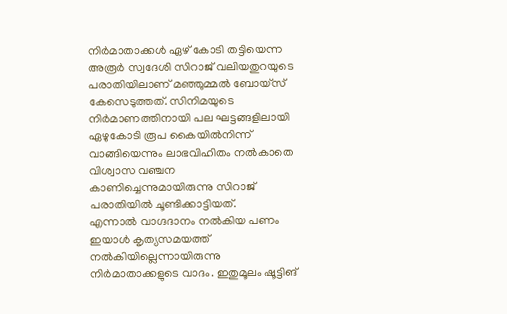നിർമാതാക്കൾ ഏഴ് കോടി തട്ടിയെന്ന അരൂർ സ്വദേശി സിറാജ് വലിയതുറയുടെ പരാതിയിലാണ് മഞ്ഞുമ്മൽ ബോയ്സ് കേസെടുത്തത്. സിനിമയുടെ നിർമാണത്തിനായി പല ഘട്ടങ്ങളിലായി ഏഴുകോടി രൂപ കൈയിൽനിന്ന് വാങ്ങിയെന്നും ലാഭവിഹിതം നൽകാതെ വിശ്വാസ വഞ്ചന കാണിച്ചെന്നുമായിരുന്നു സിറാജ് പരാതിയിൽ ചൂണ്ടിക്കാട്ടിയത്.
എന്നാൽ വാഗ്ദദാനം നൽകിയ പണം ഇയാൾ കൃത്യസമയത്ത് നൽകിയില്ലെന്നായിരുന്നു നിർമാതാക്കളുടെ വാദം. ഇതുമൂലം ഷൂട്ടിങ്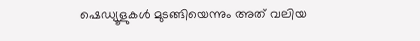ഷെഡ്യൂളുകൾ മുടങ്ങിയെന്നും അത് വലിയ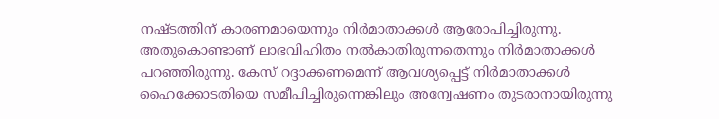നഷ്ടത്തിന് കാരണമായെന്നും നിർമാതാക്കൾ ആരോപിച്ചിരുന്നു. അതുകൊണ്ടാണ് ലാഭവിഹിതം നൽകാതിരുന്നതെന്നും നിർമാതാക്കൾ പറഞ്ഞിരുന്നു. കേസ് റദ്ദാക്കണമെന്ന് ആവശ്യപ്പെട്ട് നിർമാതാക്കൾ ഹൈക്കോടതിയെ സമീപിച്ചിരുന്നെങ്കിലും അന്വേഷണം തുടരാനായിരുന്നു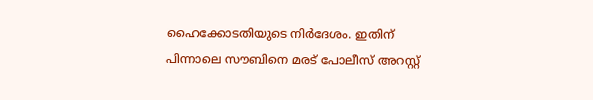ഹൈക്കോടതിയുടെ നിർദേശം. ഇതിന് പിന്നാലെ സൗബിനെ മരട് പോലീസ് അറസ്റ്റ്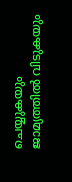ചെയ്യുകയും ജാമ്യത്തിൽ വിടുകയും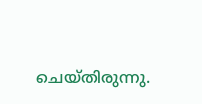ചെയ്തിരുന്നു.